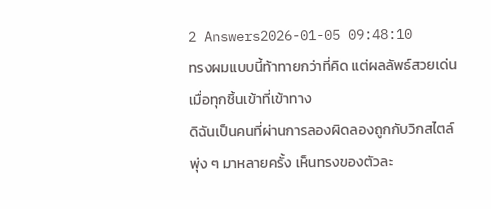2 Answers2026-01-05 09:48:10
ทรงผมแบบนี้ท้าทายกว่าที่คิด แต่ผลลัพธ์สวยเด่นเมื่อทุกชิ้นเข้าที่เข้าทาง
ดิฉันเป็นคนที่ผ่านการลองผิดลองถูกกับวิกสไตล์พุ่ง ๆ มาหลายครั้ง เห็นทรงของตัวละ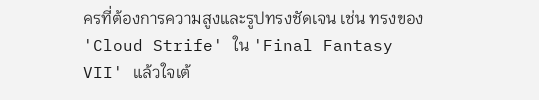ครที่ต้องการความสูงและรูปทรงชัดเจน เช่น ทรงของ 'Cloud Strife' ใน 'Final Fantasy VII' แล้วใจเต้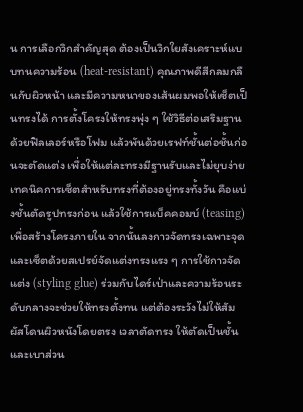น การเลือกวิกสำคัญสุด ต้องเป็นวิกใยสังเคราะห์แบบทนความร้อน (heat-resistant) คุณภาพดีสีกลมกลืนกับผิวหน้า และมีความหนาของเส้นผมพอให้เซ็ตเป็นทรงได้ การตั้งโครงให้ทรงพุ่ง ๆ ใช้วิธีต่อเสริมฐานด้วยฟิลเลอร์หรือโฟม แล้วพันด้วยเรฟท์ชั้นต่อชั้นก่อนจะตัดแต่ง เพื่อให้แต่ละทรงมีฐานรับและไม่ยุบง่าย
เทคนิคการเซ็ตสำหรับทรงที่ต้องอยู่ทรงทั้งวัน คือแบ่งชั้นตัดรูปทรงก่อน แล้วใช้การแบ็คคอมบ์ (teasing) เพื่อสร้างโครงภายใน จากนั้นลงกาวจัดทรงเฉพาะจุดและเซ็ตด้วยสเปรย์จัดแต่งทรงแรง ๆ การใช้กาวจัดแต่ง (styling glue) ร่วมกับไดร์เป่าและความร้อนระดับกลางจะช่วยให้ทรงตั้งทน แต่ต้องระวังไม่ให้สัมผัสโดนผิวหนังโดยตรง เวลาตัดทรง ให้ตัดเป็นชั้นและเบาส่วน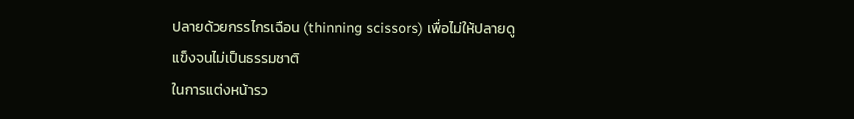ปลายด้วยกรรไกรเฉือน (thinning scissors) เพื่อไม่ให้ปลายดูแข็งจนไม่เป็นธรรมชาติ
ในการแต่งหน้ารว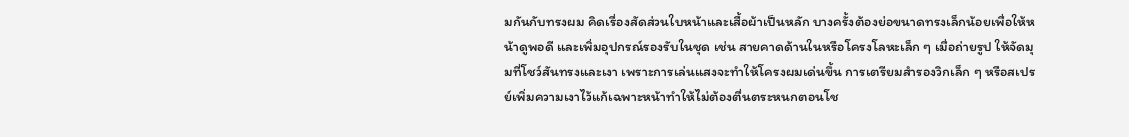มกันกับทรงผม คิดเรื่องสัดส่วนใบหน้าและเสื้อผ้าเป็นหลัก บางครั้งต้องย่อขนาดทรงเล็กน้อยเพื่อให้หน้าดูพอดี และเพิ่มอุปกรณ์รองรับในชุด เช่น สายคาดด้านในหรือโครงโลหะเล็ก ๆ เมื่อถ่ายรูป ให้จัดมุมที่โชว์สันทรงและเงา เพราะการเล่นแสงจะทำให้โครงผมเด่นขึ้น การเตรียมสำรองวิกเล็ก ๆ หรือสเปรย์เพิ่มความเงาไว้แก้เฉพาะหน้าทำให้ไม่ต้องตื่นตระหนกตอนโช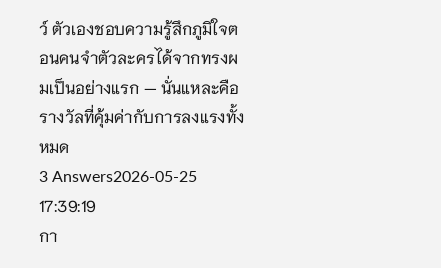ว์ ตัวเองชอบความรู้สึกภูมิใจตอนคนจำตัวละครได้จากทรงผมเป็นอย่างแรก — นั่นแหละคือรางวัลที่คุ้มค่ากับการลงแรงทั้งหมด
3 Answers2026-05-25 17:39:19
กา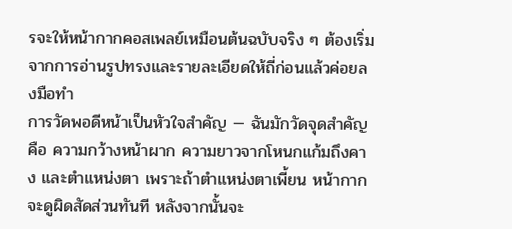รจะให้หน้ากากคอสเพลย์เหมือนต้นฉบับจริง ๆ ต้องเริ่มจากการอ่านรูปทรงและรายละเอียดให้ถี่ก่อนแล้วค่อยลงมือทำ
การวัดพอดีหน้าเป็นหัวใจสำคัญ — ฉันมักวัดจุดสำคัญคือ ความกว้างหน้าผาก ความยาวจากโหนกแก้มถึงคาง และตำแหน่งตา เพราะถ้าตำแหน่งตาเพี้ยน หน้ากากจะดูผิดสัดส่วนทันที หลังจากนั้นจะ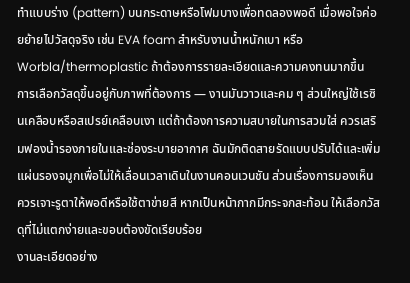ทำแบบร่าง (pattern) บนกระดาษหรือโฟมบางเพื่อทดลองพอดี เมื่อพอใจค่อยย้ายไปวัสดุจริง เช่น EVA foam สำหรับงานน้ำหนักเบา หรือ Worbla/thermoplastic ถ้าต้องการรายละเอียดและความคงทนมากขึ้น
การเลือกวัสดุขึ้นอยู่กับภาพที่ต้องการ — งานมันวาวและคม ๆ ส่วนใหญ่ใช้เรซินเคลือบหรือสเปรย์เคลือบเงา แต่ถ้าต้องการความสบายในการสวมใส่ ควรเสริมฟองน้ำรองภายในและช่องระบายอากาศ ฉันมักติดสายรัดแบบปรับได้และเพิ่มแผ่นรองจมูกเพื่อไม่ให้เลื่อนเวลาเดินในงานคอนเวนชัน ส่วนเรื่องการมองเห็น ควรเจาะรูตาให้พอดีหรือใช้ตาข่ายสี หากเป็นหน้ากากมีกระจกสะท้อน ให้เลือกวัสดุที่ไม่แตกง่ายและขอบต้องขัดเรียบร้อย
งานละเอียดอย่าง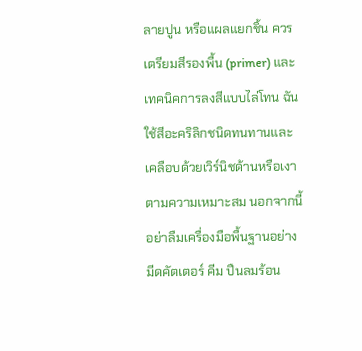ลายปูน หรือแผลแยกชิ้น ควรเตรียมสีรองพื้น (primer) และเทคนิคการลงสีแบบไล่โทน ฉันใช้สีอะคริลิกชนิดทนทานและเคลือบด้วยเวิร์นิชด้านหรือเงาตามความเหมาะสม นอกจากนี้อย่าลืมเครื่องมือพื้นฐานอย่างมีดคัตเตอร์ คีม ปืนลมร้อน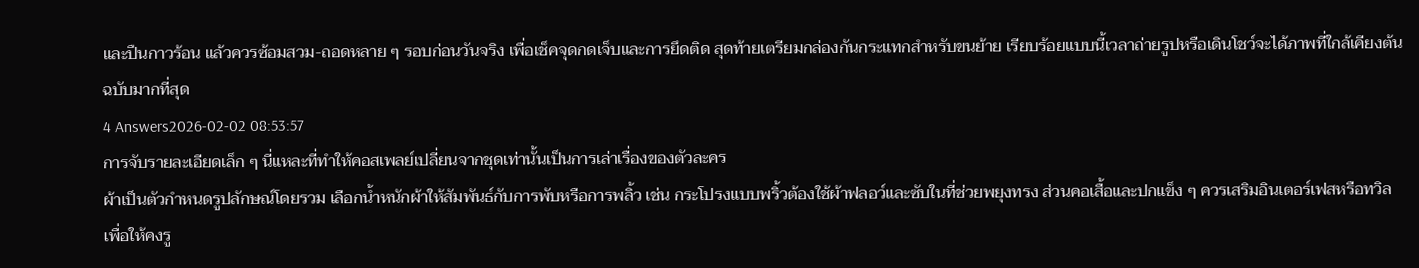และปืนกาวร้อน แล้วควรซ้อมสวม-ถอดหลาย ๆ รอบก่อนวันจริง เพื่อเช็คจุดกดเจ็บและการยึดติด สุดท้ายเตรียมกล่องกันกระแทกสำหรับขนย้าย เรียบร้อยแบบนี้เวลาถ่ายรูปหรือเดินโชว์จะได้ภาพที่ใกล้เคียงต้นฉบับมากที่สุด
4 Answers2026-02-02 08:53:57
การจับรายละเอียดเล็ก ๆ นี่แหละที่ทำให้คอสเพลย์เปลี่ยนจากชุดเท่านั้นเป็นการเล่าเรื่องของตัวละคร
ผ้าเป็นตัวกำหนดรูปลักษณ์โดยรวม เลือกน้ำหนักผ้าให้สัมพันธ์กับการพับหรือการพลิ้ว เช่น กระโปรงแบบพริ้วต้องใช้ผ้าฟลอว์และซับในที่ช่วยพยุงทรง ส่วนคอเสื้อและปกแข็ง ๆ ควรเสริมอินเตอร์เฟสหรือทวิลเพื่อให้คงรู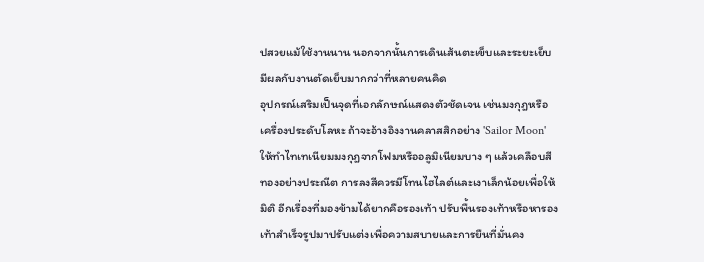ปสวยแม้ใช้งานนาน นอกจากนั้นการเดินเส้นตะเข็บและระยะเย็บมีผลกับงานตัดเย็บมากกว่าที่หลายคนคิด
อุปกรณ์เสริมเป็นจุดที่เอกลักษณ์แสดงตัวชัดเจน เช่นมงกุฎหรือเครื่องประดับโลหะ ถ้าจะอ้างอิงงานคลาสสิกอย่าง 'Sailor Moon' ให้ทำไทเทเนียมมงกุฎจากโฟมหรืออลูมิเนียมบาง ๆ แล้วเคลือบสีทองอย่างประณีต การลงสีควรมีโทนไฮไลต์และเงาเล็กน้อยเพื่อให้มิติ อีกเรื่องที่มองข้ามได้ยากคือรองเท้า ปรับพื้นรองเท้าหรือหารองเท้าสำเร็จรูปมาปรับแต่งเพื่อความสบายและการยืนที่มั่นคง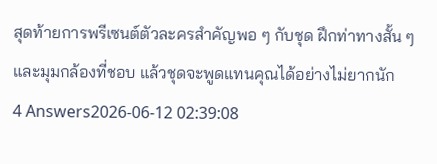สุดท้ายการพรีเซนต์ตัวละครสำคัญพอ ๆ กับชุด ฝึกท่าทางสั้น ๆ และมุมกล้องที่ชอบ แล้วชุดจะพูดแทนคุณได้อย่างไม่ยากนัก
4 Answers2026-06-12 02:39:08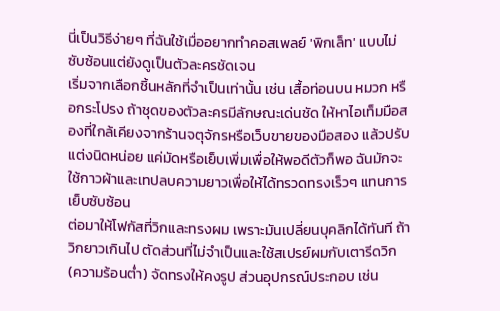นี่เป็นวิธีง่ายๆ ที่ฉันใช้เมื่ออยากทำคอสเพลย์ 'พิกเล็ท' แบบไม่ซับซ้อนแต่ยังดูเป็นตัวละครชัดเจน
เริ่มจากเลือกชิ้นหลักที่จำเป็นเท่านั้น เช่น เสื้อท่อนบน หมวก หรือกระโปรง ถ้าชุดของตัวละครมีลักษณะเด่นชัด ให้หาไอเท็มมือสองที่ใกล้เคียงจากร้านจตุจักรหรือเว็บขายของมือสอง แล้วปรับแต่งนิดหน่อย แค่มัดหรือเย็บเพิ่มเพื่อให้พอดีตัวก็พอ ฉันมักจะใช้กาวผ้าและเทปลบความยาวเพื่อให้ได้ทรวดทรงเร็วๆ แทนการเย็บซับซ้อน
ต่อมาให้โฟกัสที่วิกและทรงผม เพราะมันเปลี่ยนบุคลิกได้ทันที ถ้าวิกยาวเกินไป ตัดส่วนที่ไม่จำเป็นและใช้สเปรย์ผมกับเตารีดวิก (ความร้อนต่ำ) จัดทรงให้คงรูป ส่วนอุปกรณ์ประกอบ เช่น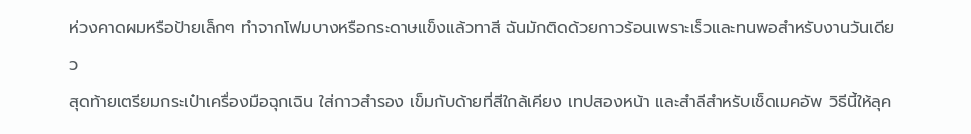ห่วงคาดผมหรือป้ายเล็กๆ ทำจากโฟมบางหรือกระดาษแข็งแล้วทาสี ฉันมักติดด้วยกาวร้อนเพราะเร็วและทนพอสำหรับงานวันเดียว
สุดท้ายเตรียมกระเป๋าเครื่องมือฉุกเฉิน ใส่กาวสำรอง เข็มกับด้ายที่สีใกล้เคียง เทปสองหน้า และสำลีสำหรับเช็ดเมคอัพ วิธีนี้ให้ลุค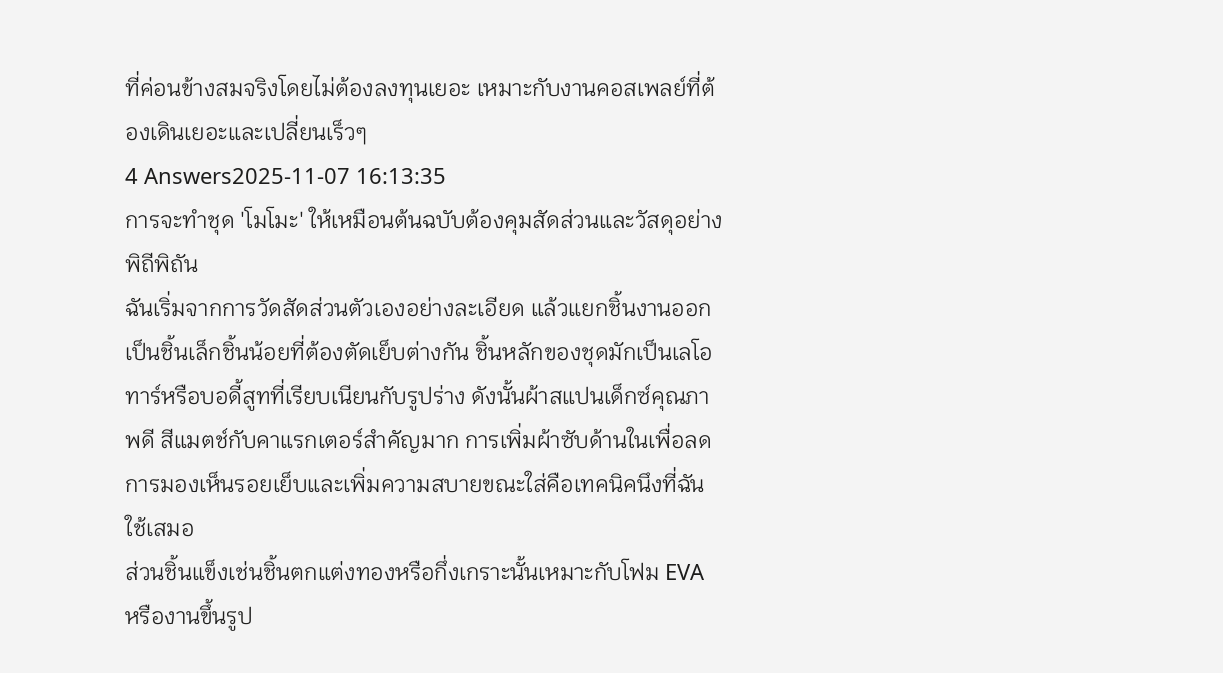ที่ค่อนข้างสมจริงโดยไม่ต้องลงทุนเยอะ เหมาะกับงานคอสเพลย์ที่ต้องเดินเยอะและเปลี่ยนเร็วๆ
4 Answers2025-11-07 16:13:35
การจะทำชุด 'โมโมะ' ให้เหมือนต้นฉบับต้องคุมสัดส่วนและวัสดุอย่างพิถีพิถัน
ฉันเริ่มจากการวัดสัดส่วนตัวเองอย่างละเอียด แล้วแยกชิ้นงานออกเป็นชิ้นเล็กชิ้นน้อยที่ต้องตัดเย็บต่างกัน ชิ้นหลักของชุดมักเป็นเลโอทาร์หรือบอดี้สูทที่เรียบเนียนกับรูปร่าง ดังนั้นผ้าสแปนเด็กซ์คุณภาพดี สีแมตช์กับคาแรกเตอร์สำคัญมาก การเพิ่มผ้าซับด้านในเพื่อลดการมองเห็นรอยเย็บและเพิ่มความสบายขณะใส่คือเทคนิคนึงที่ฉันใช้เสมอ
ส่วนชิ้นแข็งเช่นชิ้นตกแต่งทองหรือกึ่งเกราะนั้นเหมาะกับโฟม EVA หรืองานขึ้นรูป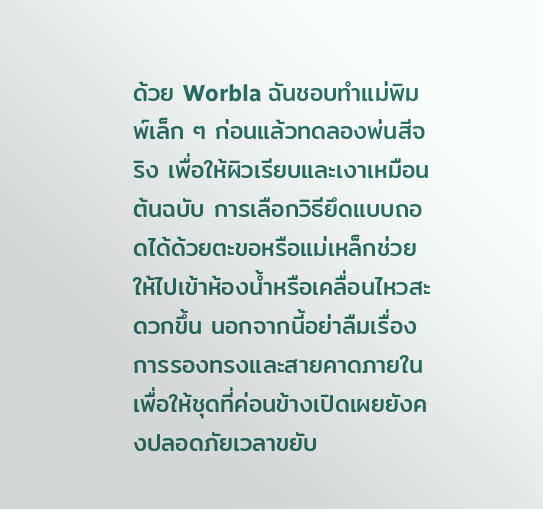ด้วย Worbla ฉันชอบทำแม่พิมพ์เล็ก ๆ ก่อนแล้วทดลองพ่นสีจริง เพื่อให้ผิวเรียบและเงาเหมือนต้นฉบับ การเลือกวิธียึดแบบถอดได้ด้วยตะขอหรือแม่เหล็กช่วยให้ไปเข้าห้องน้ำหรือเคลื่อนไหวสะดวกขึ้น นอกจากนี้อย่าลืมเรื่องการรองทรงและสายคาดภายในเพื่อให้ชุดที่ค่อนข้างเปิดเผยยังคงปลอดภัยเวลาขยับ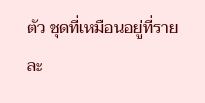ตัว ชุดที่เหมือนอยู่ที่รายละ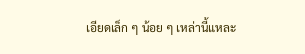เอียดเล็ก ๆ น้อย ๆ เหล่านี้แหละ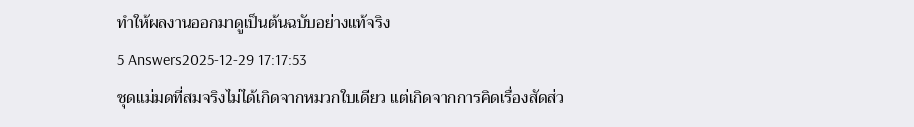ทำให้ผลงานออกมาดูเป็นต้นฉบับอย่างแท้จริง
5 Answers2025-12-29 17:17:53
ชุดแม่มดที่สมจริงไม่ได้เกิดจากหมวกใบเดียว แต่เกิดจากการคิดเรื่องสัดส่ว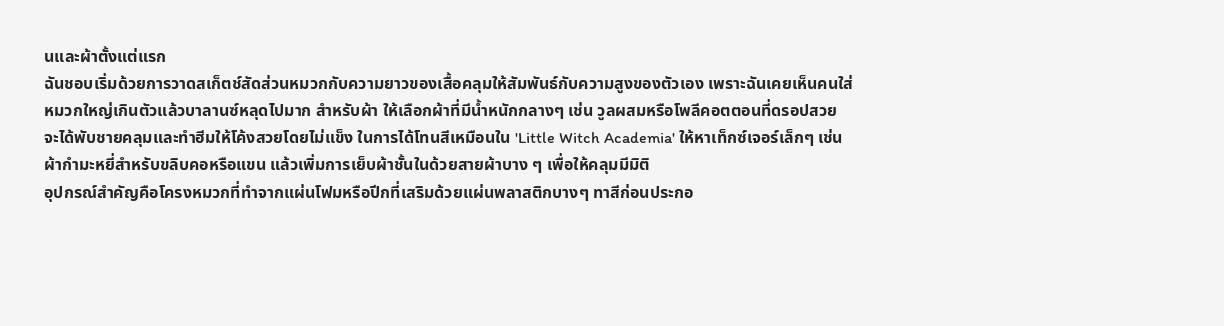นและผ้าตั้งแต่แรก
ฉันชอบเริ่มด้วยการวาดสเก็ตช์สัดส่วนหมวกกับความยาวของเสื้อคลุมให้สัมพันธ์กับความสูงของตัวเอง เพราะฉันเคยเห็นคนใส่หมวกใหญ่เกินตัวแล้วบาลานซ์หลุดไปมาก สำหรับผ้า ให้เลือกผ้าที่มีน้ำหนักกลางๆ เช่น วูลผสมหรือโพลีคอตตอนที่ดรอปสวย จะได้พับชายคลุมและทำฮีมให้โค้งสวยโดยไม่แข็ง ในการได้โทนสีเหมือนใน 'Little Witch Academia' ให้หาเท็กซ์เจอร์เล็กๆ เช่น ผ้ากำมะหยี่สำหรับขลิบคอหรือแขน แล้วเพิ่มการเย็บผ้าชั้นในด้วยสายผ้าบาง ๆ เพื่อให้คลุมมีมิติ
อุปกรณ์สำคัญคือโครงหมวกที่ทำจากแผ่นโฟมหรือปีกที่เสริมด้วยแผ่นพลาสติกบางๆ ทาสีก่อนประกอ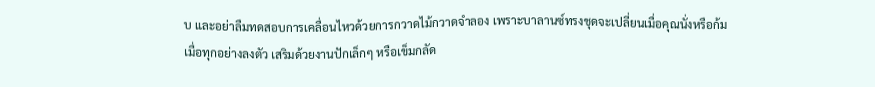บ และอย่าลืมทดสอบการเคลื่อนไหวด้วยการกวาดไม้กวาดจำลอง เพราะบาลานซ์ทรงชุดจะเปลี่ยนเมื่อคุณนั่งหรือก้ม เมื่อทุกอย่างลงตัว เสริมด้วยงานปักเล็กๆ หรือเข็มกลัด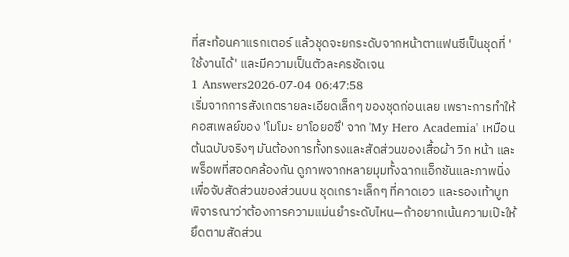ที่สะท้อนคาแรกเตอร์ แล้วชุดจะยกระดับจากหน้าตาแฟนซีเป็นชุดที่ 'ใช้งานได้' และมีความเป็นตัวละครชัดเจน
1 Answers2026-07-04 06:47:58
เริ่มจากการสังเกตรายละเอียดเล็กๆ ของชุดก่อนเลย เพราะการทำให้คอสเพลย์ของ 'โมโมะ ยาโอยอซึ' จาก 'My Hero Academia' เหมือนต้นฉบับจริงๆ มันต้องการทั้งทรงและสัดส่วนของเสื้อผ้า วิก หน้า และพร็อพที่สอดคล้องกัน ดูภาพจากหลายมุมทั้งฉากแอ็กชันและภาพนิ่งเพื่อจับสัดส่วนของส่วนบน ชุดเกราะเล็กๆ ที่คาดเอว และรองเท้าบูท พิจารณาว่าต้องการความแม่นยำระดับไหน—ถ้าอยากเน้นความเป๊ะให้ยึดตามสัดส่วน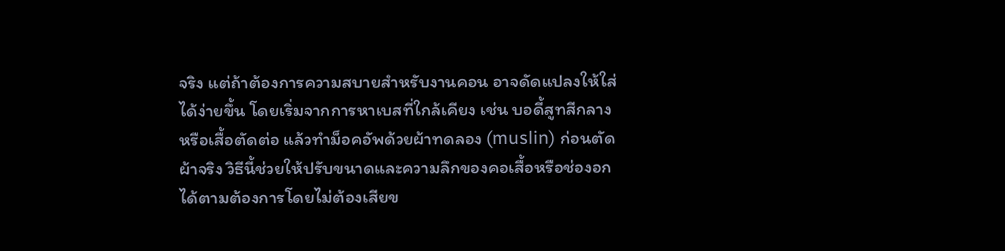จริง แต่ถ้าต้องการความสบายสำหรับงานคอน อาจดัดแปลงให้ใส่ได้ง่ายขึ้น โดยเริ่มจากการหาเบสที่ใกล้เคียง เช่น บอดี้สูทสีกลางหรือเสื้อตัดต่อ แล้วทำม็อคอัพด้วยผ้าทดลอง (muslin) ก่อนตัดผ้าจริง วิธีนี้ช่วยให้ปรับขนาดและความลึกของคอเสื้อหรือช่องอกได้ตามต้องการโดยไม่ต้องเสียข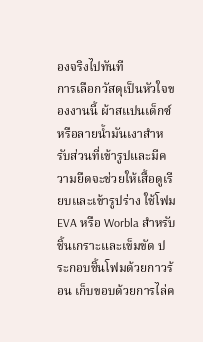องจริงไปทันที
การเลือกวัสดุเป็นหัวใจของงานนี้ ผ้าสแปนเด็กซ์หรือลายน้ำมันเงาสำหรับส่วนที่เข้ารูปและมีความยืดจะช่วยให้เสื้อดูเรียบและเข้ารูปร่าง ใช้โฟม EVA หรือ Worbla สำหรับชิ้นเกราะและเข็มขัด ประกอบชิ้นโฟมด้วยกาวร้อน เก็บขอบด้วยการไล่ค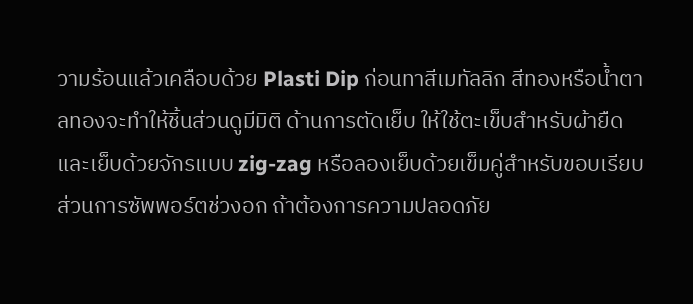วามร้อนแล้วเคลือบด้วย Plasti Dip ก่อนทาสีเมทัลลิก สีทองหรือน้ำตาลทองจะทำให้ชิ้นส่วนดูมีมิติ ด้านการตัดเย็บ ให้ใช้ตะเข็บสำหรับผ้ายืด และเย็บด้วยจักรแบบ zig-zag หรือลองเย็บด้วยเข็มคู่สำหรับขอบเรียบ ส่วนการซัพพอร์ตช่วงอก ถ้าต้องการความปลอดภัย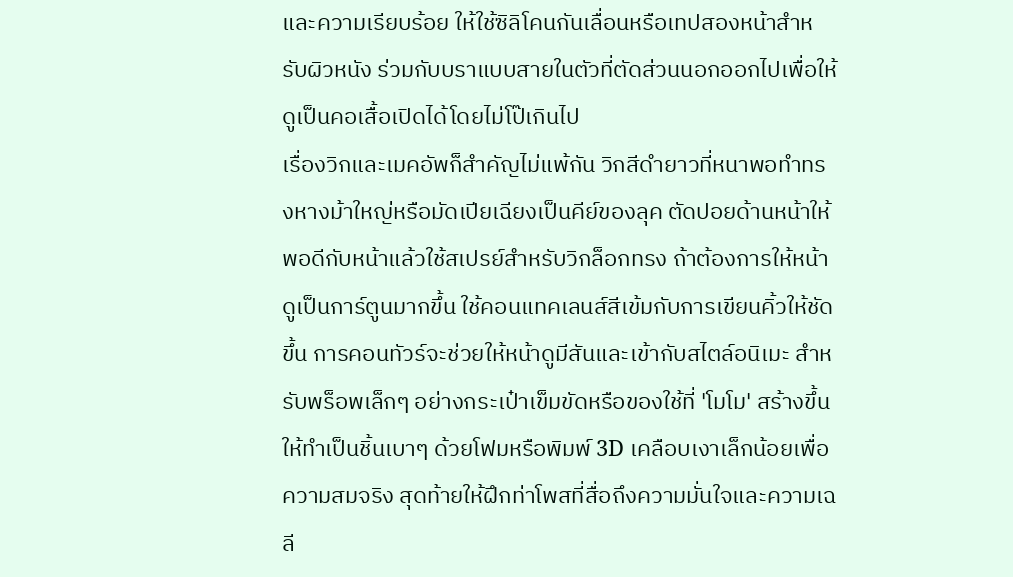และความเรียบร้อย ให้ใช้ซิลิโคนกันเลื่อนหรือเทปสองหน้าสำหรับผิวหนัง ร่วมกับบราแบบสายในตัวที่ตัดส่วนนอกออกไปเพื่อให้ดูเป็นคอเสื้อเปิดได้โดยไม่โป๊เกินไป
เรื่องวิกและเมคอัพก็สำคัญไม่แพ้กัน วิกสีดำยาวที่หนาพอทำทรงหางม้าใหญ่หรือมัดเปียเฉียงเป็นคีย์ของลุค ตัดปอยด้านหน้าให้พอดีกับหน้าแล้วใช้สเปรย์สำหรับวิกล็อกทรง ถ้าต้องการให้หน้าดูเป็นการ์ตูนมากขึ้น ใช้คอนแทคเลนส์สีเข้มกับการเขียนคิ้วให้ชัดขึ้น การคอนทัวร์จะช่วยให้หน้าดูมีสันและเข้ากับสไตล์อนิเมะ สำหรับพร็อพเล็กๆ อย่างกระเป๋าเข็มขัดหรือของใช้ที่ 'โมโม' สร้างขึ้น ให้ทำเป็นชิ้นเบาๆ ด้วยโฟมหรือพิมพ์ 3D เคลือบเงาเล็กน้อยเพื่อความสมจริง สุดท้ายให้ฝึกท่าโพสที่สื่อถึงความมั่นใจและความเฉลี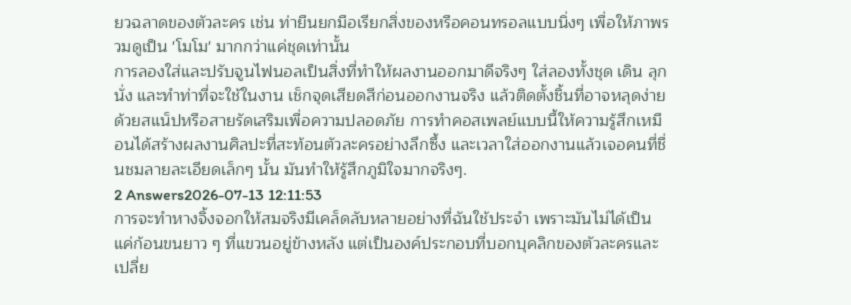ยวฉลาดของตัวละคร เช่น ท่ายืนยกมือเรียกสิ่งของหรือคอนทรอลแบบนิ่งๆ เพื่อให้ภาพรวมดูเป็น 'โมโม' มากกว่าแค่ชุดเท่านั้น
การลองใส่และปรับจูนไฟนอลเป็นสิ่งที่ทำให้ผลงานออกมาดีจริงๆ ใส่ลองทั้งชุด เดิน ลุกนั่ง และทำท่าที่จะใช้ในงาน เช็กจุดเสียดสีก่อนออกงานจริง แล้วติดตั้งชิ้นที่อาจหลุดง่ายด้วยสแน็ปหรือสายรัดเสริมเพื่อความปลอดภัย การทำคอสเพลย์แบบนี้ให้ความรู้สึกเหมือนได้สร้างผลงานศิลปะที่สะท้อนตัวละครอย่างลึกซึ้ง และเวลาใส่ออกงานแล้วเจอคนที่ชื่นชมลายละเอียดเล็กๆ นั้น มันทำให้รู้สึกภูมิใจมากจริงๆ.
2 Answers2026-07-13 12:11:53
การจะทำหางจิ้งจอกให้สมจริงมีเคล็ดลับหลายอย่างที่ฉันใช้ประจำ เพราะมันไม่ได้เป็นแค่ก้อนขนยาว ๆ ที่แขวนอยู่ข้างหลัง แต่เป็นองค์ประกอบที่บอกบุคลิกของตัวละครและเปลี่ย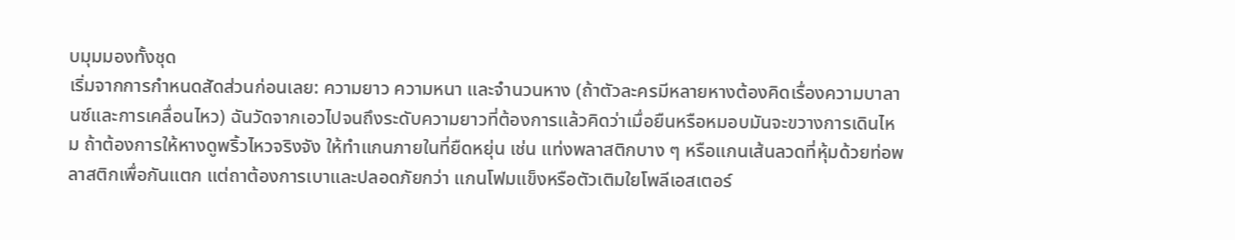บมุมมองทั้งชุด
เริ่มจากการกำหนดสัดส่วนก่อนเลย: ความยาว ความหนา และจำนวนหาง (ถ้าตัวละครมีหลายหางต้องคิดเรื่องความบาลานซ์และการเคลื่อนไหว) ฉันวัดจากเอวไปจนถึงระดับความยาวที่ต้องการแล้วคิดว่าเมื่อยืนหรือหมอบมันจะขวางการเดินไหม ถ้าต้องการให้หางดูพริ้วไหวจริงจัง ให้ทำแกนภายในที่ยืดหยุ่น เช่น แท่งพลาสติกบาง ๆ หรือแกนเส้นลวดที่หุ้มด้วยท่อพลาสติกเพื่อกันแตก แต่ถาต้องการเบาและปลอดภัยกว่า แกนโฟมแข็งหรือตัวเติมใยโพลีเอสเตอร์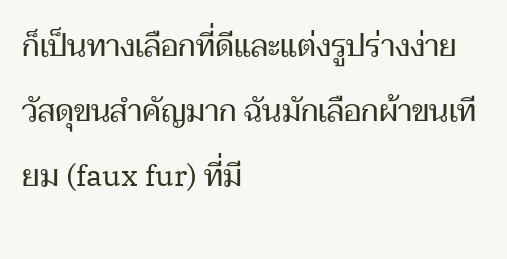ก็เป็นทางเลือกที่ดีและแต่งรูปร่างง่าย
วัสดุขนสำคัญมาก ฉันมักเลือกผ้าขนเทียม (faux fur) ที่มี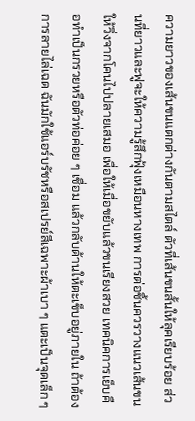ความยาวของเส้นขนแตกต่างกันตามสไตล์ ตัวที่เส้นขนสั้นให้ลุคเรียบร้อย ส่วนที่ยาวและฟูจะให้ความรู้สึกฟุ้งเหมือนหางเทพ การต่อชิ้นควรวางแนวเส้นขนให้วิ่งจากโคนไปปลายเสมอ เพื่อให้เมื่อขยับแล้วขนเรียงสวย เทคนิคการเย็บคือทำเป็นกรวยหรือตัวท่อค่อย ๆ เชื่อม แล้วกลับด้านให้ตะเข็บอยู่ภายใน ถ้าต้องการลายไล่เฉด ฉันมักใช้แอร์บรัชหรือสเปรย์สีเฉพาะผ้าเบา ๆ แตะเป็นจุดเล็ก ๆ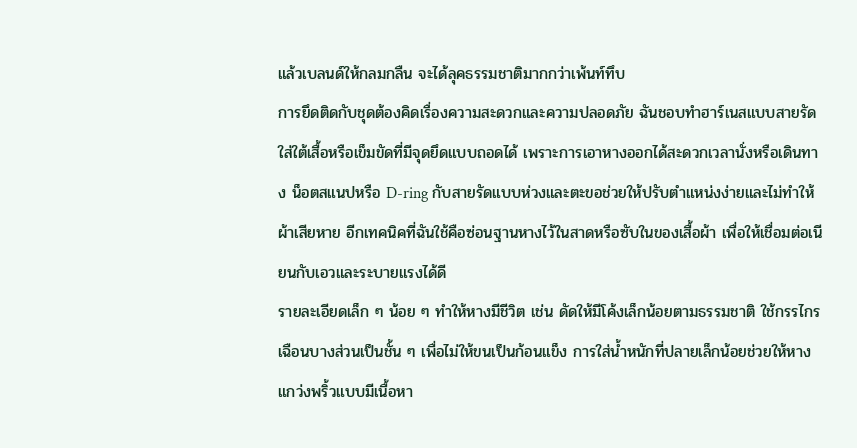แล้วเบลนด์ให้กลมกลืน จะได้ลุคธรรมชาติมากกว่าเพ้นท์ทึบ
การยึดติดกับชุดต้องคิดเรื่องความสะดวกและความปลอดภัย ฉันชอบทำฮาร์เนสแบบสายรัดใส่ใต้เสื้อหรือเข็มขัดที่มีจุดยึดแบบถอดได้ เพราะการเอาหางออกได้สะดวกเวลานั่งหรือเดินทาง น็อตสแนปหรือ D-ring กับสายรัดแบบห่วงและตะขอช่วยให้ปรับตำแหน่งง่ายและไม่ทำให้ผ้าเสียหาย อีกเทคนิคที่ฉันใช้คือซ่อนฐานหางไว้ในสาดหรือซับในของเสื้อผ้า เพื่อให้เชื่อมต่อเนียนกับเอวและระบายแรงได้ดี
รายละเอียดเล็ก ๆ น้อย ๆ ทำให้หางมีชีวิต เช่น ดัดให้มีโค้งเล็กน้อยตามธรรมชาติ ใช้กรรไกรเฉือนบางส่วนเป็นชั้น ๆ เพื่อไม่ให้ขนเป็นก้อนแข็ง การใส่น้ำหนักที่ปลายเล็กน้อยช่วยให้หางแกว่งพริ้วแบบมีเนื้อหา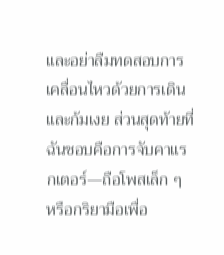และอย่าลืมทดสอบการเคลื่อนไหวด้วยการเดินและก้มเงย ส่วนสุดท้ายที่ฉันชอบคือการจับคาแรกเตอร์—ถือโพสเล็ก ๆ หรือกริยามือเพื่อ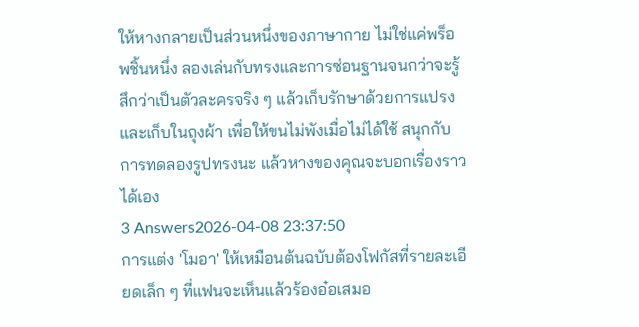ให้หางกลายเป็นส่วนหนึ่งของภาษากาย ไม่ใช่แค่พร็อพชิ้นหนึ่ง ลองเล่นกับทรงและการซ่อนฐานจนกว่าจะรู้สึกว่าเป็นตัวละครจริง ๆ แล้วเก็บรักษาด้วยการแปรงและเก็บในถุงผ้า เพื่อให้ขนไม่พังเมื่อไม่ได้ใช้ สนุกกับการทดลองรูปทรงนะ แล้วหางของคุณจะบอกเรื่องราวได้เอง
3 Answers2026-04-08 23:37:50
การแต่ง 'โมอา' ให้เหมือนต้นฉบับต้องโฟกัสที่รายละเอียดเล็ก ๆ ที่แฟนจะเห็นแล้วร้องอ๋อเสมอ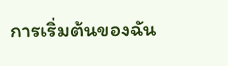การเริ่มต้นของฉัน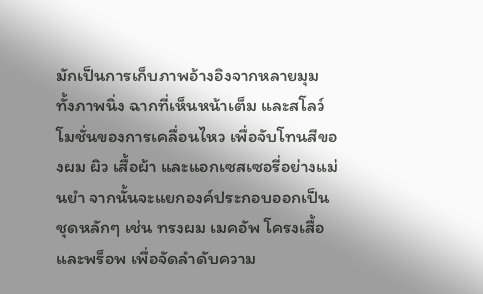มักเป็นการเก็บภาพอ้างอิงจากหลายมุม ทั้งภาพนิ่ง ฉากที่เห็นหน้าเต็ม และสโลว์โมชั่นของการเคลื่อนไหว เพื่อจับโทนสีของผม ผิว เสื้อผ้า และแอกเซสเซอรี่อย่างแม่นยำ จากนั้นจะแยกองค์ประกอบออกเป็นชุดหลักๆ เช่น ทรงผม เมคอัพ โครงเสื้อ และพร็อพ เพื่อจัดลำดับความ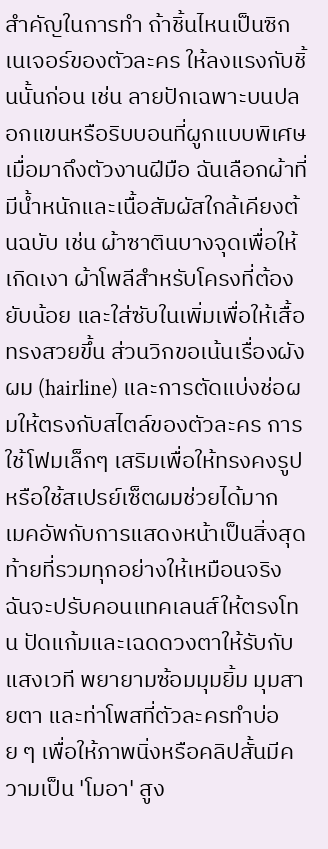สำคัญในการทำ ถ้าชิ้นไหนเป็นซิกเนเจอร์ของตัวละคร ให้ลงแรงกับชิ้นนั้นก่อน เช่น ลายปักเฉพาะบนปลอกแขนหรือริบบอนที่ผูกแบบพิเศษ
เมื่อมาถึงตัวงานฝีมือ ฉันเลือกผ้าที่มีน้ำหนักและเนื้อสัมผัสใกล้เคียงต้นฉบับ เช่น ผ้าซาตินบางจุดเพื่อให้เกิดเงา ผ้าโพลีสำหรับโครงที่ต้องยับน้อย และใส่ซับในเพิ่มเพื่อให้เสื้อทรงสวยขึ้น ส่วนวิกขอเน้นเรื่องผังผม (hairline) และการตัดแบ่งช่อผมให้ตรงกับสไตล์ของตัวละคร การใช้โฟมเล็กๆ เสริมเพื่อให้ทรงคงรูปหรือใช้สเปรย์เซ็ตผมช่วยได้มาก
เมคอัพกับการแสดงหน้าเป็นสิ่งสุดท้ายที่รวมทุกอย่างให้เหมือนจริง ฉันจะปรับคอนแทคเลนส์ให้ตรงโทน ปัดแก้มและเฉดดวงตาให้รับกับแสงเวที พยายามซ้อมมุมยิ้ม มุมสายตา และท่าโพสที่ตัวละครทำบ่อย ๆ เพื่อให้ภาพนิ่งหรือคลิปสั้นมีความเป็น 'โมอา' สูง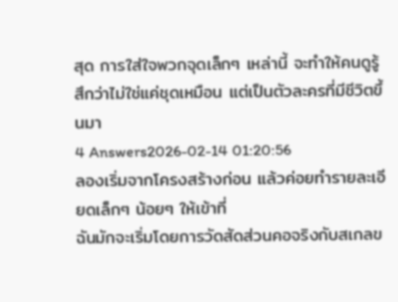สุด การใส่ใจพวกจุดเล็กๆ เหล่านี้ จะทำให้คนดูรู้สึกว่าไม่ใช่แค่ชุดเหมือน แต่เป็นตัวละครที่มีชีวิตขึ้นมา
4 Answers2026-02-14 01:20:56
ลองเริ่มจากโครงสร้างก่อน แล้วค่อยทำรายละเอียดเล็กๆ น้อยๆ ให้เข้าที่
ฉันมักจะเริ่มโดยการวัดสัดส่วนคอจริงกับสเกลข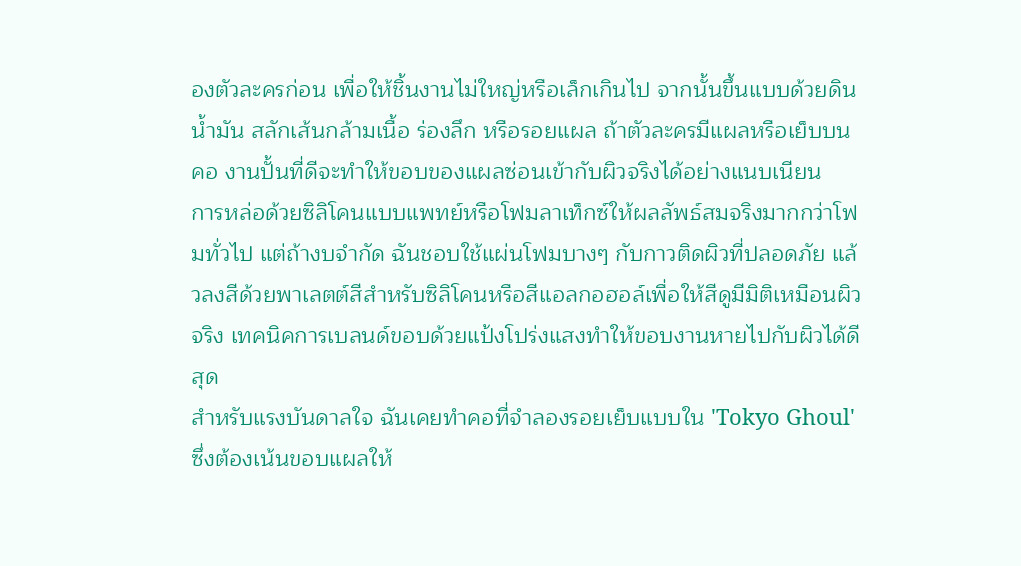องตัวละครก่อน เพื่อให้ชิ้นงานไม่ใหญ่หรือเล็กเกินไป จากนั้นขึ้นแบบด้วยดินน้ำมัน สลักเส้นกล้ามเนื้อ ร่องลึก หรือรอยแผล ถ้าตัวละครมีแผลหรือเย็บบนคอ งานปั้นที่ดีจะทำให้ขอบของแผลซ่อนเข้ากับผิวจริงได้อย่างแนบเนียน
การหล่อด้วยซิลิโคนแบบแพทย์หรือโฟมลาเท็กซ์ให้ผลลัพธ์สมจริงมากกว่าโฟมทั่วไป แต่ถ้างบจำกัด ฉันชอบใช้แผ่นโฟมบางๆ กับกาวติดผิวที่ปลอดภัย แล้วลงสีด้วยพาเลตต์สีสำหรับซิลิโคนหรือสีแอลกอฮอล์เพื่อให้สีดูมีมิติเหมือนผิวจริง เทคนิคการเบลนด์ขอบด้วยแป้งโปร่งแสงทำให้ขอบงานหายไปกับผิวได้ดีสุด
สำหรับแรงบันดาลใจ ฉันเคยทำคอที่จำลองรอยเย็บแบบใน 'Tokyo Ghoul' ซึ่งต้องเน้นขอบแผลให้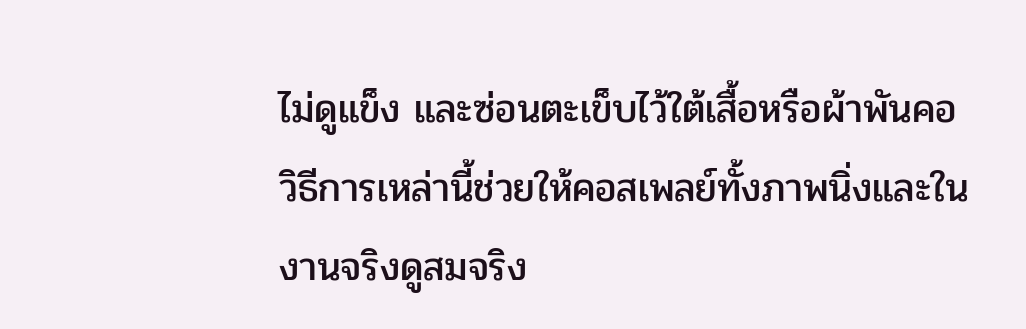ไม่ดูแข็ง และซ่อนตะเข็บไว้ใต้เสื้อหรือผ้าพันคอ วิธีการเหล่านี้ช่วยให้คอสเพลย์ทั้งภาพนิ่งและในงานจริงดูสมจริง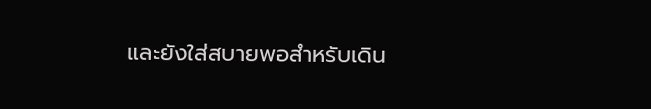และยังใส่สบายพอสำหรับเดิน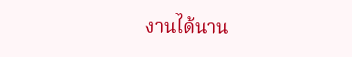งานได้นาน